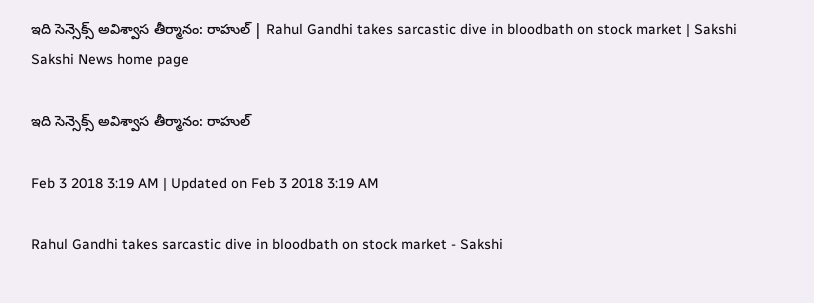ఇది సెన్సెక్స్‌ అవిశ్వాస తీర్మానం: రాహుల్‌ | Rahul Gandhi takes sarcastic dive in bloodbath on stock market | Sakshi
Sakshi News home page

ఇది సెన్సెక్స్‌ అవిశ్వాస తీర్మానం: రాహుల్‌

Feb 3 2018 3:19 AM | Updated on Feb 3 2018 3:19 AM

Rahul Gandhi takes sarcastic dive in bloodbath on stock market - Sakshi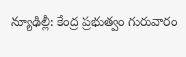న్యూఢిల్లీ: కేంద్ర ప్రభుత్వం గురువారం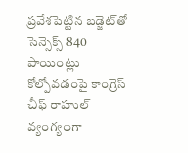ప్రవేశపెట్టిన బడ్జెట్‌తో సెన్సెక్స్‌ 840 పాయింట్లు కోల్పోవడంపై కాంగ్రెస్‌ చీఫ్‌ రాహుల్‌ వ్యంగ్యంగా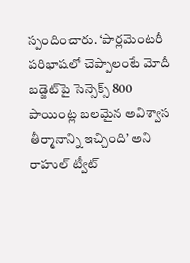స్పందించారు. ‘పార్లమెంటరీ పరిభాషలో చెప్పాలంటే మోదీ బడ్జెట్‌పై సెన్సెక్స్‌ 800 పాయింట్ల బలమైన అవిశ్వాస తీర్మానాన్ని ఇచ్చింది’ అని  రాహుల్‌ ట్వీట్‌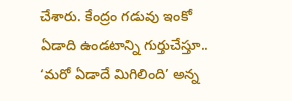చేశారు. కేంద్రం గడువు ఇంకో ఏడాది ఉండటాన్ని గుర్తుచేస్తూ.. ‘మరో ఏడాదే మిగిలింది’ అన్న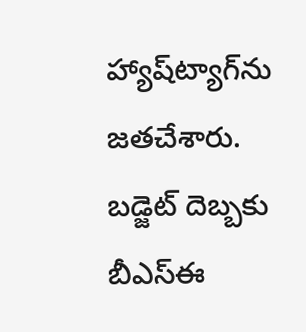హ్యాష్‌ట్యాగ్‌ను జతచేశారు.  బడ్జెట్‌ దెబ్బకు బీఎస్‌ఈ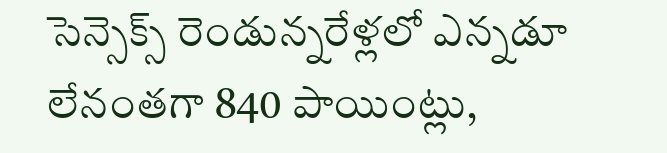సెన్సెక్స్‌ రెండున్నరేళ్లలో ఎన్నడూ లేనంతగా 840 పాయింట్లు,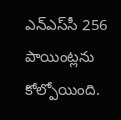ఎన్‌ఎస్‌సీ 256 పాయింట్లను కోల్పోయింది.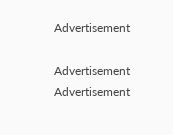Advertisement

Advertisement
Advertisement